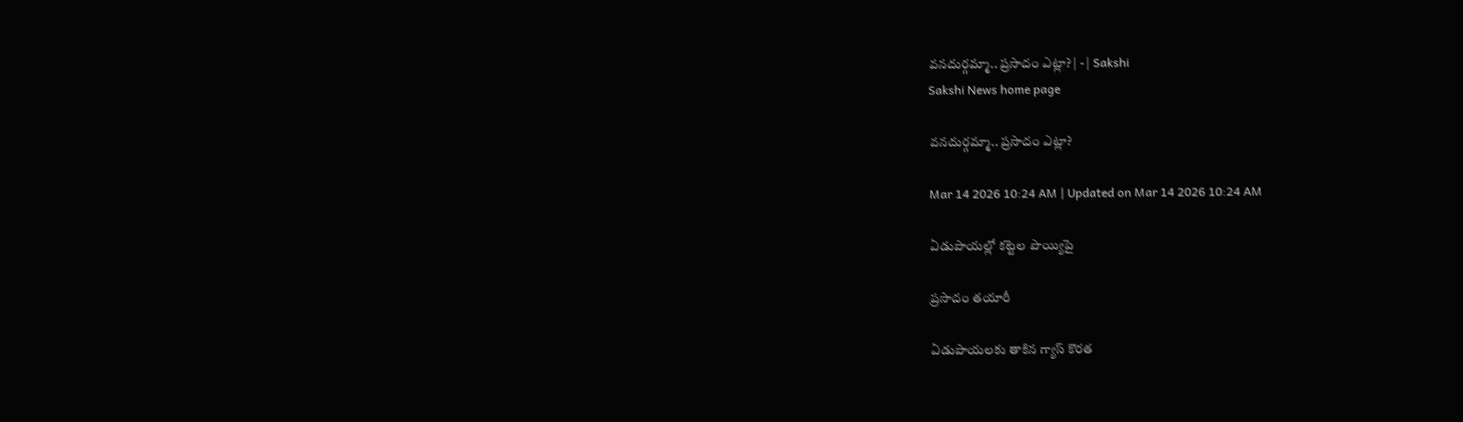వనదుర్గమ్మా.. ప్రసాదం ఎట్లా? | - | Sakshi
Sakshi News home page

వనదుర్గమ్మా.. ప్రసాదం ఎట్లా?

Mar 14 2026 10:24 AM | Updated on Mar 14 2026 10:24 AM

ఏడుపాయల్లో కట్టెల పొయ్యిపై

ప్రసాదం తయారీ

ఏడుపాయలకు తాకిన గ్యాస్‌ కొరత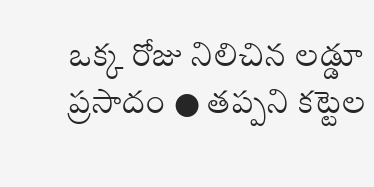ఒక్క రోజు నిలిచిన లడ్డూ ప్రసాదం ● తప్పని కట్టెల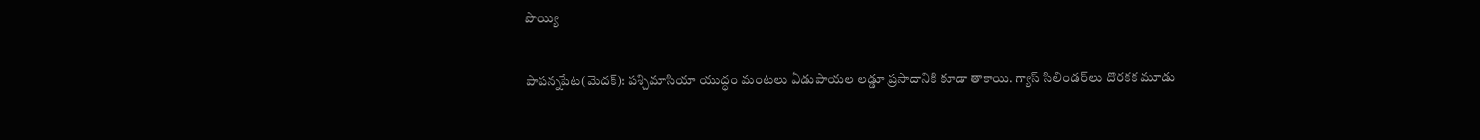పొయ్యి

పాపన్నపేట(మెదక్‌): పశ్చిమాసియా యుద్ధం మంటలు ఏడుపాయల లడ్డూ ప్రసాదానికి కూడా తాకాయి. గ్యాస్‌ సిలిండర్‌లు దొరకక మూడు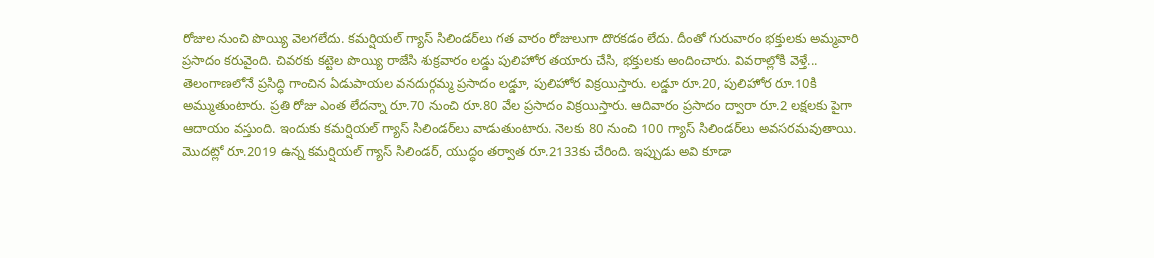రోజుల నుంచి పొయ్యి వెలగలేదు. కమర్షియల్‌ గ్యాస్‌ సిలిండర్‌లు గత వారం రోజులుగా దొరకడం లేదు. దీంతో గురువారం భక్తులకు అమ్మవారి ప్రసాదం కరువైంది. చివరకు కట్టెల పొయ్యి రాజేసి శుక్రవారం లడ్డు పులిహోర తయారు చేసి, భక్తులకు అందించారు. వివరాల్లోకి వెళ్తే... తెలంగాణలోనే ప్రసిద్ధి గాంచిన ఏడుపాయల వనదుర్గమ్మ ప్రసాదం లడ్డూ, పులిహోర విక్రయిస్తారు. లడ్డూ రూ.20, పులిహోర రూ.10కి అమ్ముతుంటారు. ప్రతి రోజు ఎంత లేదన్నా రూ.70 నుంచి రూ.80 వేల ప్రసాదం విక్రయిస్తారు. ఆదివారం ప్రసాదం ద్వారా రూ.2 లక్షలకు పైగా ఆదాయం వస్తుంది. ఇందుకు కమర్షియల్‌ గ్యాస్‌ సిలిండర్‌లు వాడుతుంటారు. నెలకు 80 నుంచి 100 గ్యాస్‌ సిలిండర్‌లు అవసరమవుతాయి. మొదట్లో రూ.2019 ఉన్న కమర్షియల్‌ గ్యాస్‌ సిలిండర్‌, యుద్ధం తర్వాత రూ.2133కు చేరింది. ఇప్పుడు అవి కూడా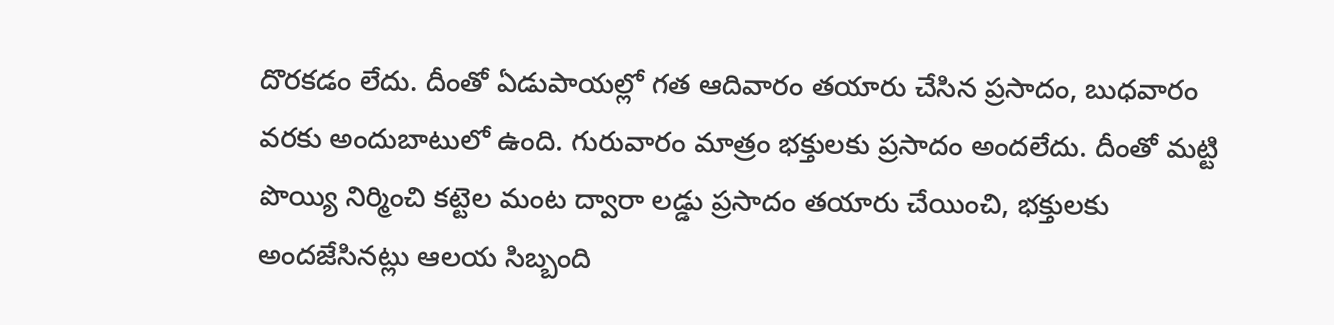దొరకడం లేదు. దీంతో ఏడుపాయల్లో గత ఆదివారం తయారు చేసిన ప్రసాదం, బుధవారం వరకు అందుబాటులో ఉంది. గురువారం మాత్రం భక్తులకు ప్రసాదం అందలేదు. దీంతో మట్టి పొయ్యి నిర్మించి కట్టెల మంట ద్వారా లడ్డు ప్రసాదం తయారు చేయించి, భక్తులకు అందజేసినట్లు ఆలయ సిబ్బంది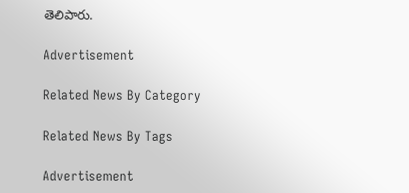తెలిపారు.

Advertisement

Related News By Category

Related News By Tags

Advertisement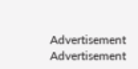Advertisement
Advertisement